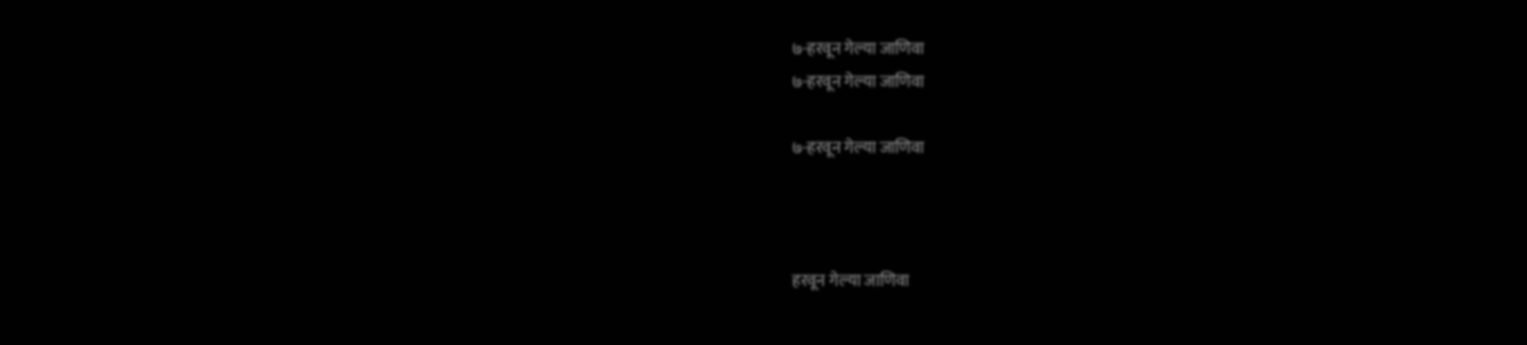७-हरवून गेल्या जाणिवा
७-हरवून गेल्या जाणिवा

७-हरवून गेल्या जाणिवा



हरवून गेल्या जाणिवा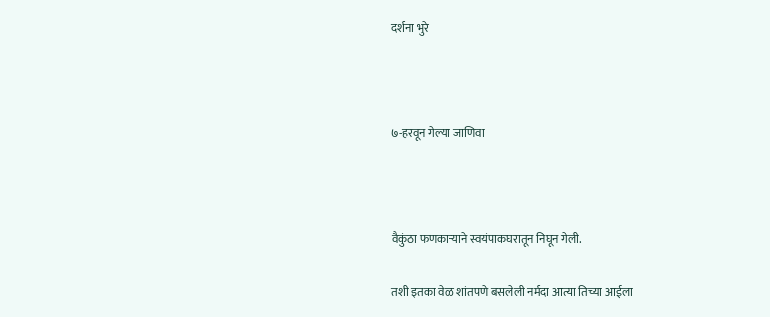दर्शना भुरे



७-हरवून गेल्या जाणिवा



वैकुंठा फणकाऱ्याने स्वयंपाकघरातून निघून गेली.

तशी इतका वेळ शांतपणे बसलेली नर्मदा आत्या तिच्या आईला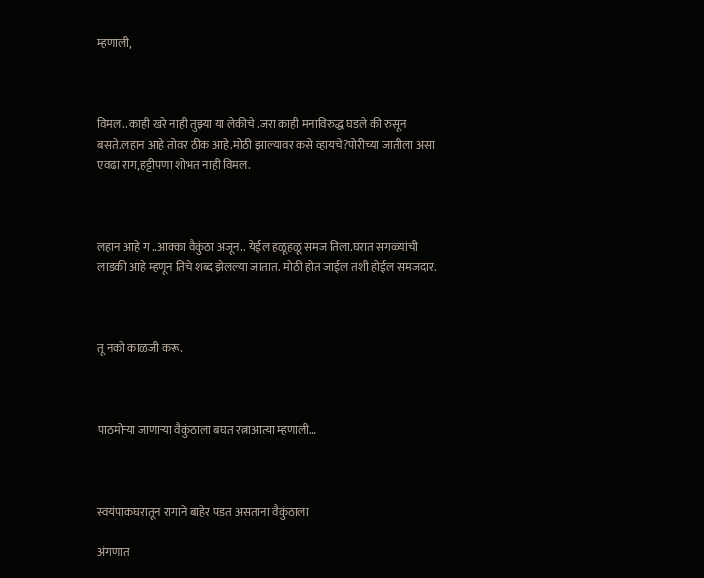म्हणाली,



विमल.. काही खरे नाही तुझ्या या लेकीचे .जरा काही मनाविरुद्ध घडले की रुसून बसते.लहान आहे तोवर ठीक आहे.मोठी झाल्यावर कसे व्हायचे?पोरीच्या जातीला असा एवढा राग,हट्टीपणा शोभत नाही विमल.



लहान आहे ग ..आक्का वैकुंठा अजून.. येईल हळूहळू समज तिला.घरात सगळ्यांची लाडकी आहे म्हणून तिचे शब्द झेलल्या जातात. मोठी होत जाईल तशी होईल समजदार.



तू नको काळजी करू.



पाठमोऱ्या जाणाऱ्या वैकुंठाला बघत रत्नाआत्या म्हणाली…



स्वयंपाकघरातून रागाने बाहेर पडत असताना वैकुंठाला

अंगणात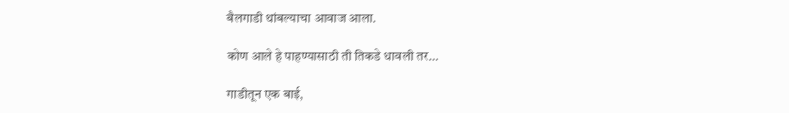बैलगाडी थांबल्याचा आवाज आला.

कोण आले हे पाहण्यासाठी ती तिकडे धावली तर…

गाडीतून एक बाई,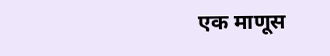एक माणूस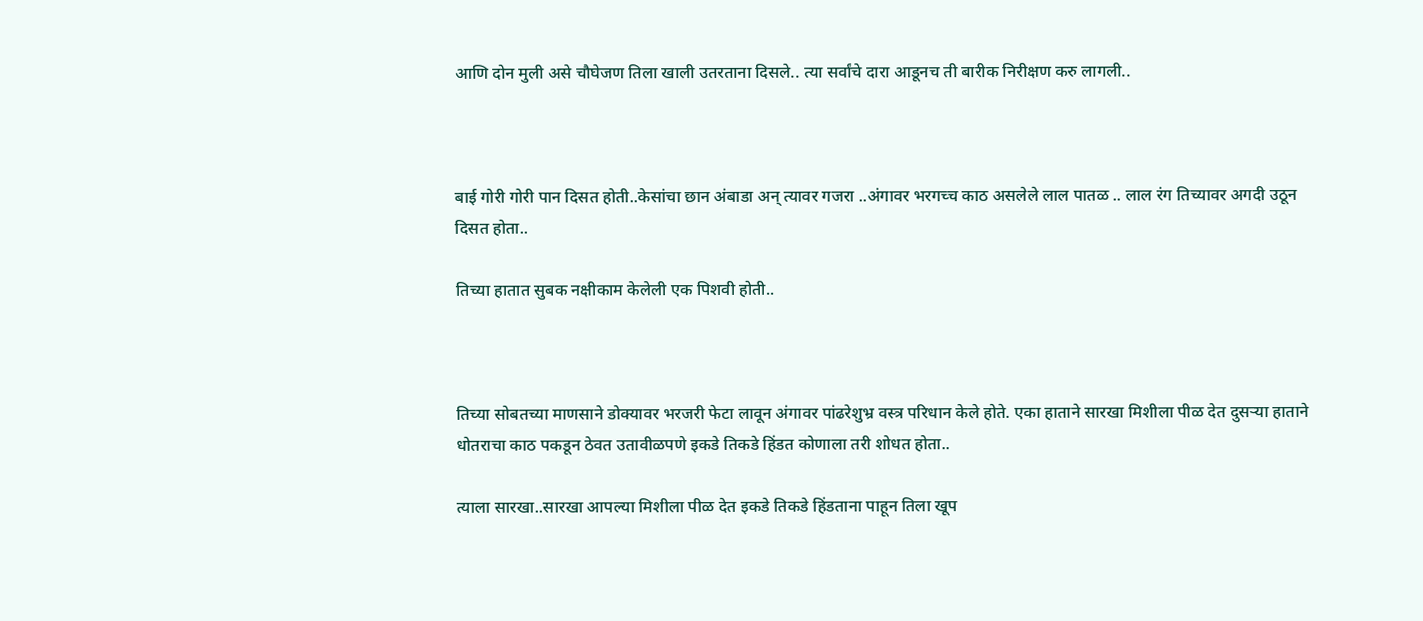आणि दोन मुली असे चौघेजण तिला खाली उतरताना दिसले.. त्या सर्वांचे दारा आडूनच ती बारीक निरीक्षण करु लागली..



बाई गोरी गोरी पान दिसत होती..केसांचा छान अंबाडा अन् त्यावर गजरा ..अंगावर भरगच्च काठ असलेले लाल पातळ .. लाल रंग तिच्यावर अगदी उठून दिसत होता..

तिच्या हातात सुबक नक्षीकाम केलेली एक पिशवी होती..



तिच्या सोबतच्या माणसाने डोक्यावर भरजरी फेटा लावून अंगावर पांढरेशुभ्र वस्त्र परिधान केले होते. एका हाताने सारखा मिशीला पीळ देत दुसऱ्या हाताने धोतराचा काठ पकडून ठेवत उतावीळपणे इकडे तिकडे हिंडत कोणाला तरी शोधत होता..

त्याला सारखा..सारखा आपल्या मिशीला पीळ देत इकडे तिकडे हिंडताना पाहून तिला खूप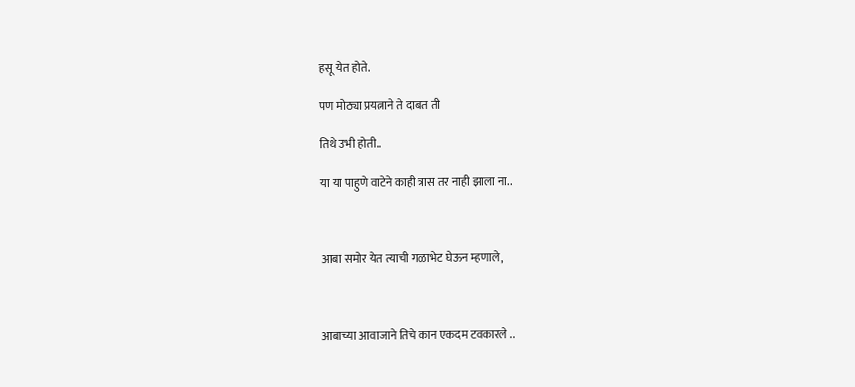हसू येत होते.

पण मोठ्या प्रयत्नाने ते दाबत ती

तिथे उभी होती..

या या पाहुणे वाटेने काही त्रास तर नाही झाला ना..



आबा समोर येत त्याची गळाभेट घेऊन म्हणाले,



आबाच्या आवाजाने तिचे कान एकदम टवकारले ..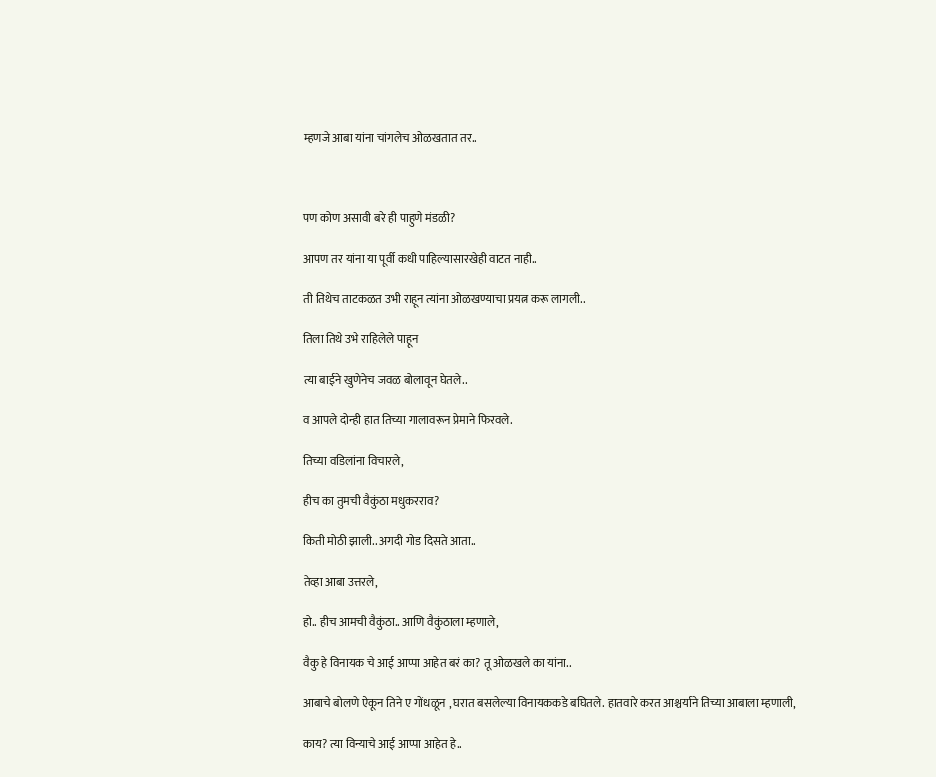म्हणजे आबा यांना चांगलेच ओळखतात तर..



पण कोण असावी बरे ही पाहुणे मंडळी?

आपण तर यांना या पूर्वी कधी पाहिल्यासारखेही वाटत नाही..

ती तिथेच ताटकळत उभी राहून त्यांना ओळखण्याचा प्रयत्न करू लागली..

तिला तिथे उभे राहिलेले पाहून

त्या बाईने खुणेनेच जवळ बोलावून घेतले..

व आपले दोन्ही हात तिच्या गालावरून प्रेमाने फिरवले.

तिच्या वडिलांना विचारले,

हीच का तुमची वैकुंठा मधुकरराव?

किती मोठी झाली.. अगदी गोड दिसते आता..

तेव्हा आबा उत्तरले,

हो.. हीच आमची वैकुंठा.. आणि वैकुंठाला म्हणाले,

वैकु हे विनायक चे आई आप्पा आहेत बरं का? तू ओळखले का यांना..

आबाचे बोलणे ऐकून तिने ए गोंधळून , घरात बसलेल्या विनायककडे बघितले. हातवारे करत आश्चर्याने तिच्या आबाला म्हणाली,

काय? त्या विन्याचे आई आप्पा आहेत हे..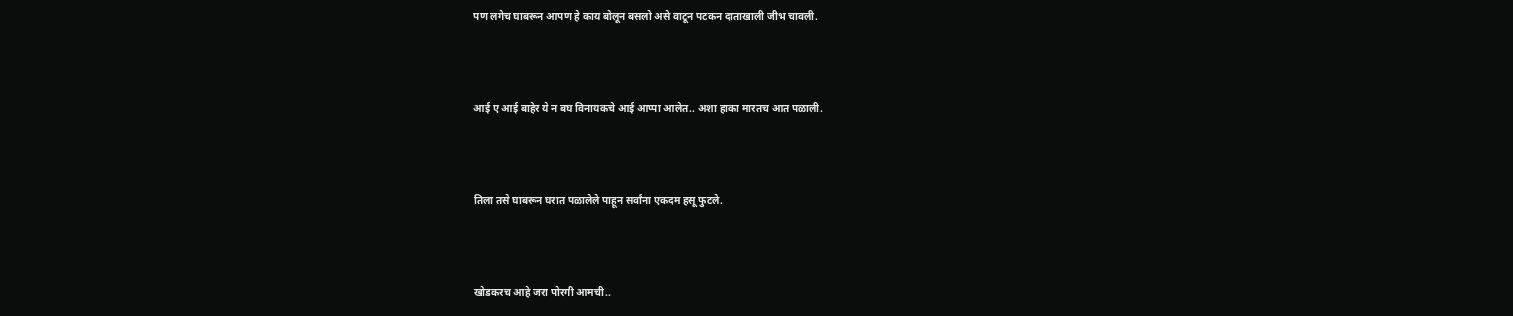पण लगेच घाबरून आपण हे काय बोलून बसलो असे वाटून पटकन दाताखाली जीभ चावली.



आई ए आई बाहेर ये न बघ विनायकचे आई आप्पा आलेत.. अशा हाका मारतच आत पळाली.



तिला तसे घाबरून घरात पळालेले पाहून सर्वांना एकदम हसू फुटले.



खोडकरच आहे जरा पोरगी आमची..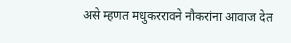असे म्हणत मधुकररावने नौकरांना आवाज देत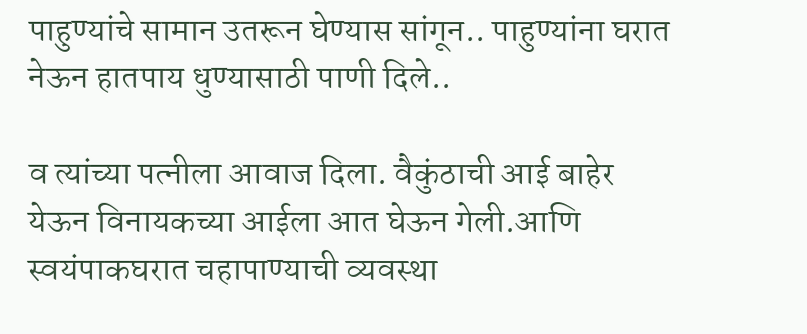पाहुण्यांचे सामान उतरून घेण्यास सांगून.. पाहुण्यांना घरात नेऊन हातपाय धुण्यासाठी पाणी दिले..

व त्यांच्या पत्नीला आवाज दिला. वैकुंठाची आई बाहेर येऊन विनायकच्या आईला आत घेऊन गेली.आणि स्वयंपाकघरात चहापाण्याची व्यवस्था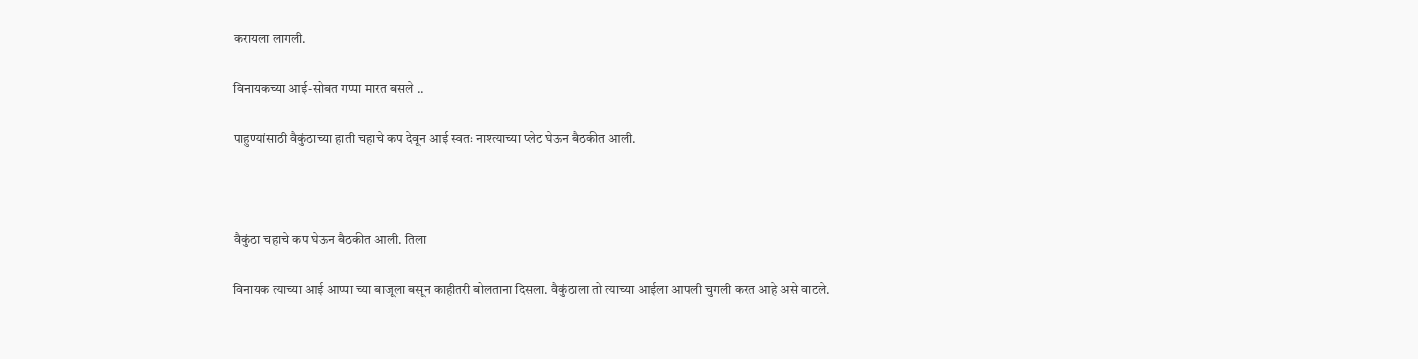करायला लागली.

विनायकच्या आई-सोबत गप्पा मारत बसले ..

पाहुण्यांसाठी वैकुंठाच्या हाती चहाचे कप देवून आई स्वतः नाश्त्याच्या प्लेट घेऊन बैठकीत आली.



वैकुंठा चहाचे कप घेऊन बैठकीत आली. तिला

विनायक त्याच्या आई आप्पा च्या बाजूला बसून काहीतरी बोलताना दिसला. वैकुंठाला तो त्याच्या आईला आपली चुगली करत आहे असे वाटले.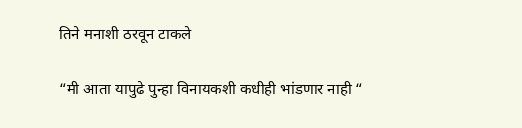तिने मनाशी ठरवून टाकले

“मी आता यापुढे पुन्हा विनायकशी कधीही भांडणार नाही “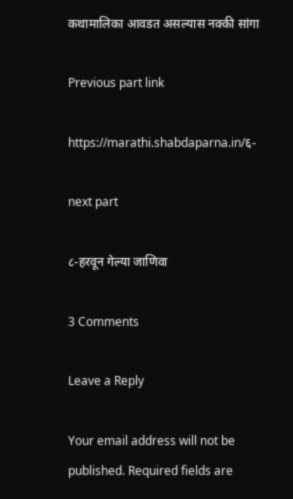कथामालिका आवडत असल्यास नक्की सांगा

Previous part link

https://marathi.shabdaparna.in/६-

next part

८-हरवून गेल्या जाणिवा

3 Comments

Leave a Reply

Your email address will not be published. Required fields are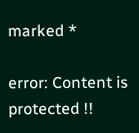marked *

error: Content is protected !!